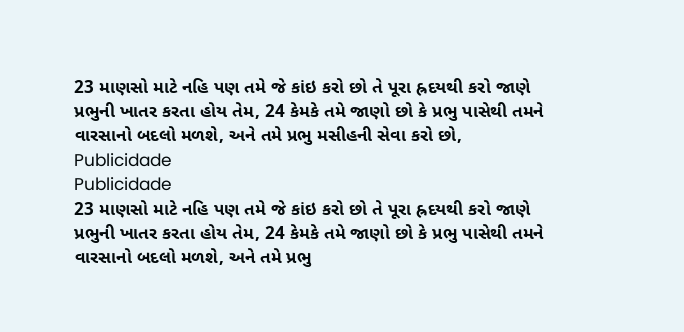23 માણસો માટે નહિ પણ તમે જે કાંઇ કરો છો તે પૂરા હ્રદયથી કરો જાણે પ્રભુની ખાતર કરતા હોય તેમ, 24 કેમકે તમે જાણો છો કે પ્રભુ પાસેથી તમને વારસાનો બદલો મળશે, અને તમે પ્રભુ મસીહની સેવા કરો છો,
Publicidade
Publicidade
23 માણસો માટે નહિ પણ તમે જે કાંઇ કરો છો તે પૂરા હ્રદયથી કરો જાણે પ્રભુની ખાતર કરતા હોય તેમ, 24 કેમકે તમે જાણો છો કે પ્રભુ પાસેથી તમને વારસાનો બદલો મળશે, અને તમે પ્રભુ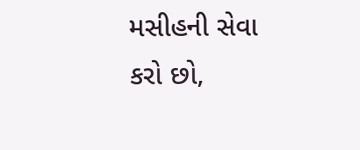મસીહની સેવા કરો છો,